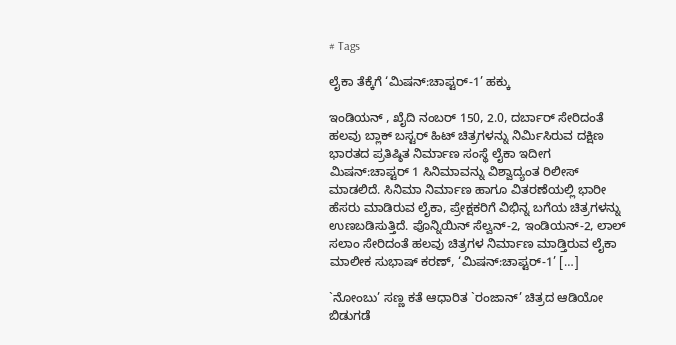# Tags

ಲೈಕಾ ತೆಕ್ಕೆಗೆ ‘ಮಿಷನ್:ಚಾಪ್ಟರ್-1’ ಹಕ್ಕು

ಇಂಡಿಯನ್ , ಖೈದಿ ನಂಬರ್ 150, 2.0, ದರ್ಬಾರ್ ಸೇರಿದಂತೆ ಹಲವು ಬ್ಲಾಕ್ ಬಸ್ಟರ್ ಹಿಟ್ ಚಿತ್ರಗಳನ್ನು ನಿರ್ಮಿಸಿರುವ ದಕ್ಷಿಣ ಭಾರತದ ಪ್ರತಿಷ್ಠಿತ ನಿರ್ಮಾಣ ಸಂಸ್ಥೆ ಲೈಕಾ ಇದೀಗ ಮಿಷನ್:ಚಾಪ್ಟರ್ 1 ಸಿನಿಮಾವನ್ನು ವಿಶ್ವಾದ್ಯಂತ ರಿಲೀಸ್ ಮಾಡಲಿದೆ. ಸಿನಿಮಾ ನಿರ್ಮಾಣ ಹಾಗೂ ವಿತರಣೆಯಲ್ಲಿ ಭಾರೀ ಹೆಸರು ಮಾಡಿರುವ ಲೈಕಾ, ಪ್ರೇಕ್ಷಕರಿಗೆ ವಿಭಿನ್ನ ಬಗೆಯ ಚಿತ್ರಗಳನ್ನು ಉಣಬಡಿಸುತ್ತಿದೆ. ಪೊನ್ನಿಯಿನ್ ಸೆಲ್ವನ್-2, ಇಂಡಿಯನ್-2, ಲಾಲ್ ಸಲಾಂ ಸೇರಿದಂತೆ ಹಲವು ಚಿತ್ರಗಳ ನಿರ್ಮಾಣ ಮಾಡ್ತಿರುವ ಲೈಕಾ ಮಾಲೀಕ ಸುಭಾಷ್ ಕರಣ್, ‘ಮಿಷನ್:ಚಾಪ್ಟರ್-1’ […]

`ನೋಂಬು’ ಸಣ್ಣ ಕತೆ ಆಧಾರಿತ `ರಂಜಾನ್’ ಚಿತ್ರದ ಆಡಿಯೋ ಬಿಡುಗಡೆ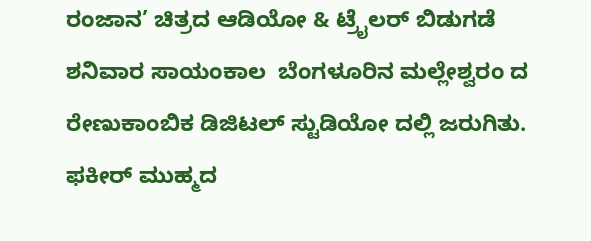ರಂಜಾನ’ ಚಿತ್ರದ ಆಡಿಯೋ & ಟ್ರೈಲರ್ ಬಿಡುಗಡೆ ಶನಿವಾರ ಸಾಯಂಕಾಲ  ಬೆಂಗಳೂರಿನ ಮಲ್ಲೇಶ್ವರಂ ದ ರೇಣುಕಾಂಬಿಕ ಡಿಜಿಟಲ್ ಸ್ಟುಡಿಯೋ ದಲ್ಲಿ ಜರುಗಿತು. ಫಕೀರ್ ಮುಹ್ಮದ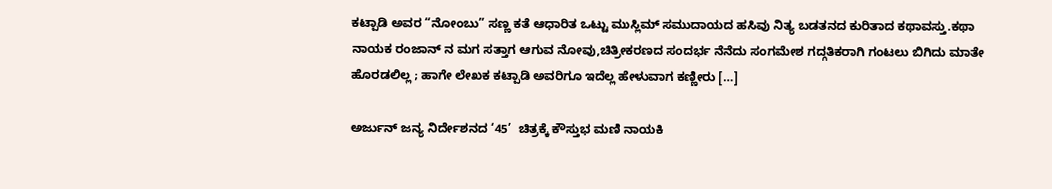ಕಟ್ಪಾಡಿ ಅವರ “ನೋಂಬು” ಸಣ್ಣ ಕತೆ ಆಧಾರಿತ ಒಟ್ಟು ಮುಸ್ಲಿಮ್ ಸಮುದಾಯದ ಹಸಿವು ನಿತ್ಯ ಬಡತನದ ಕುರಿತಾದ ಕಥಾವಸ್ತು.ಕಥಾ ನಾಯಕ ರಂಜಾನ್ ನ ಮಗ ಸತ್ತಾಗ ಆಗುವ ನೋವು,ಚಿತ್ರೀಕರಣದ ಸಂದರ್ಭ ನೆನೆದು ಸಂಗಮೇಶ ಗದ್ಗತಿಕರಾಗಿ ಗಂಟಲು ಬಿಗಿದು ಮಾತೇ ಹೊರಡಲಿಲ್ಲ ; ಹಾಗೇ ಲೇಖಕ ಕಟ್ಪಾಡಿ ಅವರಿಗೂ ಇದೆಲ್ಲ ಹೇಳುವಾಗ ಕಣ್ಣೀರು […]

ಅರ್ಜುನ್ ಜನ್ಯ ನಿರ್ದೇಶನದ ‘45’  ಚಿತ್ರಕ್ಕೆ ಕೌಸ್ತುಭ ಮಣಿ ನಾಯಕಿ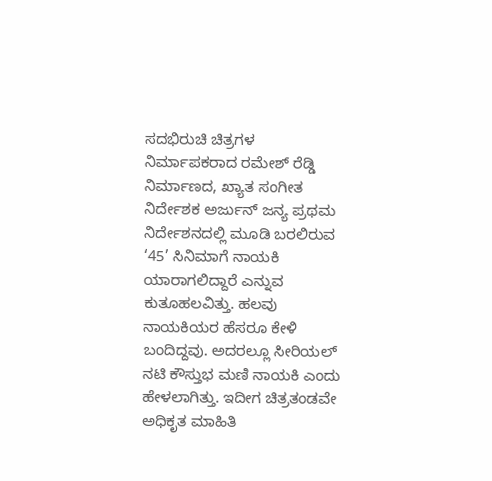ಸದಭಿರುಚಿ ಚಿತ್ರಗಳ ನಿರ್ಮಾಪಕರಾದ ರಮೇಶ್ ರೆಡ್ಡಿ ನಿರ್ಮಾಣದ, ಖ್ಯಾತ ಸಂಗೀತ ನಿರ್ದೇಶಕ ಅರ್ಜುನ್ ಜನ್ಯ ಪ್ರಥಮ ನಿರ್ದೇಶನದಲ್ಲಿ ಮೂಡಿ ಬರಲಿರುವ ‘45’ ಸಿನಿಮಾಗೆ ನಾಯಕಿ ಯಾರಾಗಲಿದ್ದಾರೆ ಎನ್ನುವ ಕುತೂಹಲವಿತ್ತು. ಹಲವು ನಾಯಕಿಯರ ಹೆಸರೂ ಕೇಳಿ ಬಂದಿದ್ದವು. ಅದರಲ್ಲೂ ಸೀರಿಯಲ್ ನಟಿ ಕೌಸ್ತುಭ ಮಣಿ ನಾಯಕಿ ಎಂದು ಹೇಳಲಾಗಿತ್ತು. ಇದೀಗ ಚಿತ್ರತಂಡವೇ ಅಧಿಕೃತ ಮಾಹಿತಿ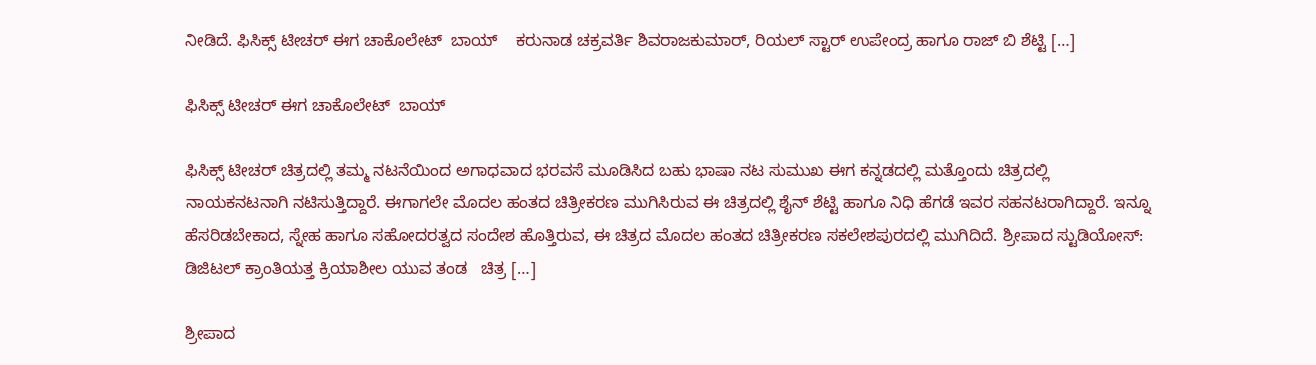ನೀಡಿದೆ. ಫಿಸಿಕ್ಸ್ ಟೀಚರ್ ಈಗ ಚಾಕೊಲೇಟ್  ಬಾಯ್    ಕರುನಾಡ ಚಕ್ರವರ್ತಿ ಶಿವರಾಜಕುಮಾರ್, ರಿಯಲ್ ಸ್ಟಾರ್ ಉಪೇಂದ್ರ ಹಾಗೂ ರಾಜ್ ಬಿ ಶೆಟ್ಟಿ […]

ಫಿಸಿಕ್ಸ್ ಟೀಚರ್ ಈಗ ಚಾಕೊಲೇಟ್  ಬಾಯ್

ಫಿಸಿಕ್ಸ್ ಟೀಚರ್ ಚಿತ್ರದಲ್ಲಿ ತಮ್ಮ ನಟನೆಯಿಂದ ಅಗಾಧವಾದ ಭರವಸೆ ಮೂಡಿಸಿದ ಬಹು ಭಾಷಾ ನಟ ಸುಮುಖ ಈಗ ಕನ್ನಡದಲ್ಲಿ ಮತ್ತೊಂದು ಚಿತ್ರದಲ್ಲಿ ನಾಯಕನಟನಾಗಿ ನಟಿಸುತ್ತಿದ್ದಾರೆ. ಈಗಾಗಲೇ ಮೊದಲ ಹಂತದ ಚಿತ್ರೀಕರಣ ಮುಗಿಸಿರುವ ಈ ಚಿತ್ರದಲ್ಲಿ ಶೈನ್ ಶೆಟ್ಟಿ ಹಾಗೂ ನಿಧಿ ಹೆಗಡೆ ಇವರ ಸಹನಟರಾಗಿದ್ದಾರೆ. ಇನ್ನೂ ಹೆಸರಿಡಬೇಕಾದ, ಸ್ನೇಹ ಹಾಗೂ ಸಹೋದರತ್ವದ ಸಂದೇಶ ಹೊತ್ತಿರುವ, ಈ ಚಿತ್ರದ ಮೊದಲ ಹಂತದ ಚಿತ್ರೀಕರಣ ಸಕಲೇಶಪುರದಲ್ಲಿ ಮುಗಿದಿದೆ. ಶ್ರೀಪಾದ ಸ್ಟುಡಿಯೋಸ್: ಡಿಜಿಟಲ್ ಕ್ರಾಂತಿಯತ್ತ ಕ್ರಿಯಾಶೀಲ ಯುವ ತಂಡ   ಚಿತ್ರ […]

ಶ್ರೀಪಾದ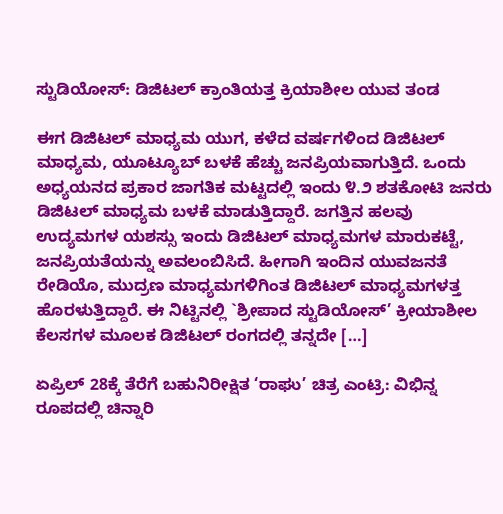ಸ್ಟುಡಿಯೋಸ್: ಡಿಜಿಟಲ್ ಕ್ರಾಂತಿಯತ್ತ ಕ್ರಿಯಾಶೀಲ ಯುವ ತಂಡ

ಈಗ ಡಿಜಿಟಲ್ ಮಾಧ್ಯಮ ಯುಗ, ಕಳೆದ ವರ್ಷಗಳಿಂದ ಡಿಜಿಟಲ್ ಮಾಧ್ಯಮ, ಯೂಟ್ಯೂಬ್ ಬಳಕೆ ಹೆಚ್ಚು ಜನಪ್ರಿಯವಾಗುತ್ತಿದೆ. ಒಂದು ಅಧ್ಯಯನದ ಪ್ರಕಾರ ಜಾಗತಿಕ ಮಟ್ಟದಲ್ಲಿ ಇಂದು ೪.೨ ಶತಕೋಟಿ ಜನರು ಡಿಜಿಟಲ್ ಮಾಧ್ಯಮ ಬಳಕೆ ಮಾಡುತ್ತಿದ್ದಾರೆ. ಜಗತ್ತಿನ ಹಲವು ಉದ್ಯಮಗಳ ಯಶಸ್ಸು ಇಂದು ಡಿಜಿಟಲ್ ಮಾಧ್ಯಮಗಳ ಮಾರುಕಟ್ಟೆ, ಜನಪ್ರಿಯತೆಯನ್ನು ಅವಲಂಬಿಸಿದೆ. ಹೀಗಾಗಿ ಇಂದಿನ ಯುವಜನತೆ ರೇಡಿಯೊ, ಮುದ್ರಣ ಮಾಧ್ಯಮಗಳಿಗಿಂತ ಡಿಜಿಟಲ್ ಮಾಧ್ಯಮಗಳತ್ತ ಹೊರಳುತ್ತಿದ್ದಾರೆ. ಈ ನಿಟ್ಟಿನಲ್ಲಿ `ಶ್ರೀಪಾದ ಸ್ಟುಡಿಯೋಸ್’ ಕ್ರೀಯಾಶೀಲ ಕೆಲಸಗಳ ಮೂಲಕ ಡಿಜಿಟಲ್ ರಂಗದಲ್ಲಿ ತನ್ನದೇ […]

ಏಪ್ರಿಲ್ 28ಕ್ಕೆ ತೆರೆಗೆ ಬಹುನಿರೀಕ್ಷಿತ ‘ರಾಘು’ ಚಿತ್ರ ಎಂಟ್ರಿ: ವಿಭಿನ್ನ ರೂಪದಲ್ಲಿ ಚಿನ್ನಾರಿ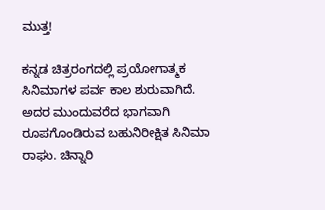ಮುತ್ತ!

ಕನ್ನಡ ಚಿತ್ರರಂಗದಲ್ಲಿ ಪ್ರಯೋಗಾತ್ಮಕ ಸಿನಿಮಾಗಳ ಪರ್ವ ಕಾಲ ಶುರುವಾಗಿದೆ. ಅದರ ಮುಂದುವರೆದ ಭಾಗವಾಗಿ ರೂಪಗೊಂಡಿರುವ ಬಹುನಿರೀಕ್ಷಿತ ಸಿನಿಮಾ ರಾಘು. ಚಿನ್ನಾರಿ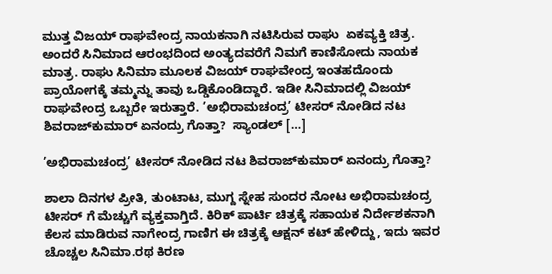ಮುತ್ತ ವಿಜಯ್ ರಾಘವೇಂದ್ರ ನಾಯಕನಾಗಿ ನಟಿಸಿರುವ ರಾಘು  ಏಕವ್ಯಕ್ತಿ ಚಿತ್ರ. ಅಂದರೆ ಸಿನಿಮಾದ ಆರಂಭದಿಂದ ಅಂತ್ಯದವರೆಗೆ ನಿಮಗೆ ಕಾಣಿಸೋದು ನಾಯಕ ಮಾತ್ರ. ರಾಘು ಸಿನಿಮಾ ಮೂಲಕ ವಿಜಯ್ ರಾಘವೇಂದ್ರ ಇಂತಹದೊಂದು ಪ್ರಾಯೋಗಕ್ಕೆ ತಮ್ಮನ್ನು ತಾವು ಒಡ್ಡಿಕೊಂಡಿದ್ದಾರೆ. ಇಡೀ ಸಿನಿಮಾದಲ್ಲಿ ವಿಜಯ್ ರಾಘವೇಂದ್ರ ಒಬ್ಬರೇ ಇರುತ್ತಾರೆ. ’ಅಭಿರಾಮಚಂದ್ರ’ ಟೀಸರ್ ನೋಡಿದ ನಟ ಶಿವರಾಜ್‌ಕುಮಾರ್ ಏನಂದ್ರು ಗೊತ್ತಾ?  ಸ್ಯಾಂಡಲ್ […]

’ಅಭಿರಾಮಚಂದ್ರ’ ಟೀಸರ್ ನೋಡಿದ ನಟ ಶಿವರಾಜ್‌ಕುಮಾರ್ ಏನಂದ್ರು ಗೊತ್ತಾ?

ಶಾಲಾ ದಿನಗಳ ಪ್ರೀತಿ, ತುಂಟಾಟ, ಮುಗ್ದ ಸ್ನೇಹ ಸುಂದರ ನೋಟ ಅಭಿರಾಮಚಂದ್ರ ಟೀಸರ್ ಗೆ ಮೆಚ್ಚುಗೆ ವ್ಯಕ್ತವಾಗ್ತಿದೆ. ಕಿರಿಕ್ ಪಾರ್ಟಿ ಚಿತ್ರಕ್ಕೆ ಸಹಾಯಕ ನಿರ್ದೇಶಕನಾಗಿ ಕೆಲಸ ಮಾಡಿರುವ ನಾಗೇಂದ್ರ ಗಾಣಿಗ ಈ ಚಿತ್ರಕ್ಕೆ ಆಕ್ಷನ್ ಕಟ್ ಹೇಳಿದ್ದು, ಇದು ಇವರ ಚೊಚ್ಚಲ ಸಿನಿಮಾ.ರಥ ಕಿರಣ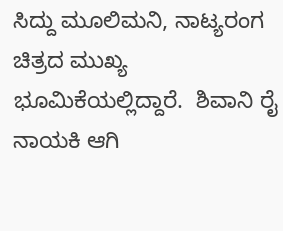ಸಿದ್ದು ಮೂಲಿಮನಿ, ನಾಟ್ಯರಂಗ  ಚಿತ್ರದ ಮುಖ್ಯ ಭೂಮಿಕೆಯಲ್ಲಿದ್ದಾರೆ.  ಶಿವಾನಿ ರೈ ನಾಯಕಿ ಆಗಿ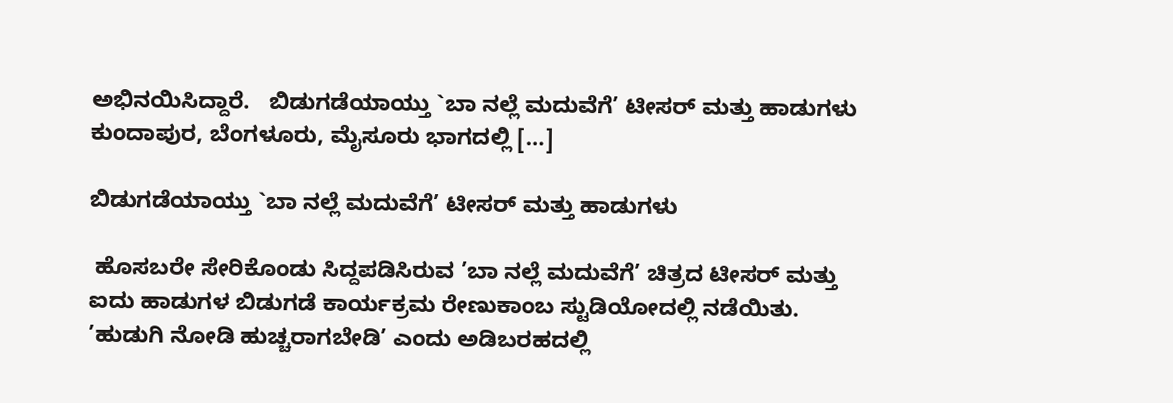ಅಭಿನಯಿಸಿದ್ದಾರೆ.   ಬಿಡುಗಡೆಯಾಯ್ತು `ಬಾ ನಲ್ಲೆ ಮದುವೆಗೆ’ ಟೀಸರ್ ಮತ್ತು ಹಾಡುಗಳು  ಕುಂದಾಪುರ, ಬೆಂಗಳೂರು, ಮೈಸೂರು ಭಾಗದಲ್ಲಿ […]

ಬಿಡುಗಡೆಯಾಯ್ತು `ಬಾ ನಲ್ಲೆ ಮದುವೆಗೆ’ ಟೀಸರ್ ಮತ್ತು ಹಾಡುಗಳು

 ಹೊಸಬರೇ ಸೇರಿಕೊಂಡು ಸಿದ್ದಪಡಿಸಿರುವ ’ಬಾ ನಲ್ಲೆ ಮದುವೆಗೆ’ ಚಿತ್ರದ ಟೀಸರ್ ಮತ್ತು ಐದು ಹಾಡುಗಳ ಬಿಡುಗಡೆ ಕಾರ್ಯಕ್ರಮ ರೇಣುಕಾಂಬ ಸ್ಟುಡಿಯೋದಲ್ಲಿ ನಡೆಯಿತು. ’ಹುಡುಗಿ ನೋಡಿ ಹುಚ್ಚರಾಗಬೇಡಿ’ ಎಂದು ಅಡಿಬರಹದಲ್ಲಿ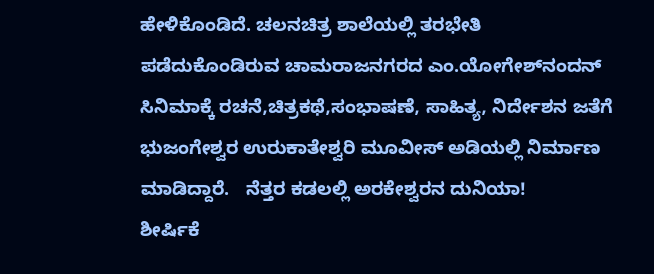ಹೇಳಿಕೊಂಡಿದೆ. ಚಲನಚಿತ್ರ ಶಾಲೆಯಲ್ಲಿ ತರಭೇತಿ ಪಡೆದುಕೊಂಡಿರುವ ಚಾಮರಾಜನಗರದ ಎಂ.ಯೋಗೇಶ್‌ನಂದನ್ ಸಿನಿಮಾಕ್ಕೆ ರಚನೆ,ಚಿತ್ರಕಥೆ,ಸಂಭಾಷಣೆ, ಸಾಹಿತ್ಯ, ನಿರ್ದೇಶನ ಜತೆಗೆ ಭುಜಂಗೇಶ್ವರ ಉರುಕಾತೇಶ್ವರಿ ಮೂವೀಸ್ ಅಡಿಯಲ್ಲಿ ನಿರ್ಮಾಣ ಮಾಡಿದ್ದಾರೆ.   ನೆತ್ತರ ಕಡಲಲ್ಲಿ ಅರಕೇಶ್ವರನ ದುನಿಯಾ!         ಶೀರ್ಷಿಕೆ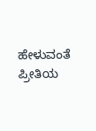ಹೇಳುವಂತೆ ಪ್ರೀತಿಯ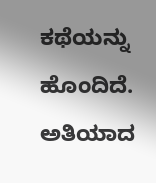ಕಥೆಯನ್ನು ಹೊಂದಿದೆ. ಅತಿಯಾದ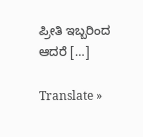ಪ್ರೀತಿ ಇಬ್ಬರಿಂದ ಆದರೆ […]

Translate »